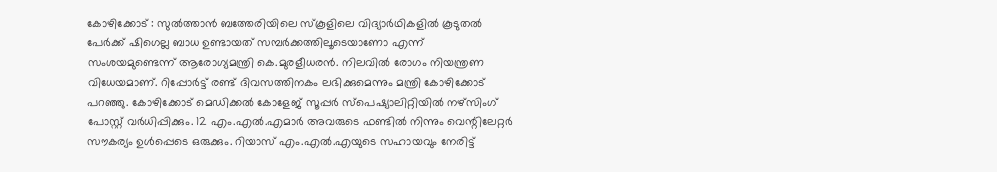കോഴിക്കോട് : സുൽത്താൻ ബത്തേരിയിലെ സ്കൂളിലെ വിദ്യാർഥികളിൽ കൂടുതൽ പേർക്ക് ഷിഗെല്ല ബാധ ഉണ്ടായത് സമ്പർക്കത്തിലൂടെയാണോ എന്ന് സംശയമുണ്ടെന്ന് ആരോഗ്യമന്ത്രി കെ.മുരളീധരൻ. നിലവിൽ രോഗം നിയന്ത്രണ വിധേയമാണ്. റിപ്പോർട്ട് രണ്ട് ദിവസത്തിനകം ലഭിക്കുമെന്നും മന്ത്രി കോഴിക്കോട് പറഞ്ഞു. കോഴിക്കോട് മെഡിക്കൽ കോളേജ് സൂപ്പർ സ്പെഷ്യാലിറ്റിയിൽ നഴ്സിംഗ് പോസ്റ്റ് വർധിപ്പിക്കും. 12 എം.എൽ.എമാർ അവരുടെ ഫണ്ടിൽ നിന്നും വെന്റിലേറ്റർ സൗകര്യം ഉൾപ്പെടെ ഒരുക്കും. റിയാസ് എം.എൽ.എയുടെ സഹായവും നേരിട്ട്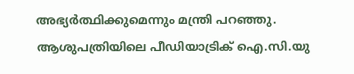അഭ്യർത്ഥിക്കുമെന്നും മന്ത്രി പറഞ്ഞു. ആശുപത്രിയിലെ പീഡിയാട്രിക് ഐ.സി.യു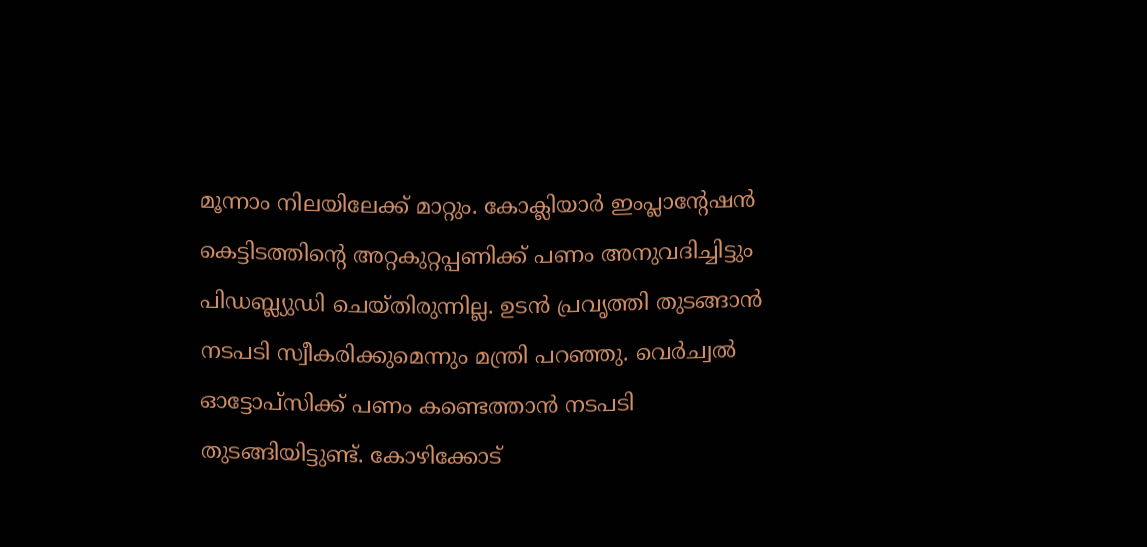മൂന്നാം നിലയിലേക്ക് മാറ്റും. കോക്ലിയാർ ഇംപ്ലാന്റേഷൻ കെട്ടിടത്തിന്റെ അറ്റകുറ്റപ്പണിക്ക് പണം അനുവദിച്ചിട്ടും പിഡബ്ല്യുഡി ചെയ്തിരുന്നില്ല. ഉടൻ പ്രവൃത്തി തുടങ്ങാൻ നടപടി സ്വീകരിക്കുമെന്നും മന്ത്രി പറഞ്ഞു. വെർച്വൽ ഓട്ടോപ്സിക്ക് പണം കണ്ടെത്താൻ നടപടി തുടങ്ങിയിട്ടുണ്ട്. കോഴിക്കോട്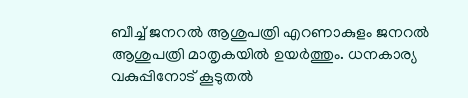ബീച്ച് ജനറൽ ആശുപത്രി എറണാകുളം ജനറൽ ആശുപത്രി മാതൃകയിൽ ഉയർത്തും. ധനകാര്യ വകുപ്പിനോട് കൂടുതൽ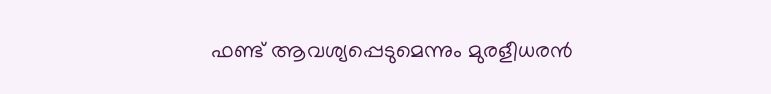ഫണ്ട് ആവശ്യപ്പെടുമെന്നും മുരളീധരൻ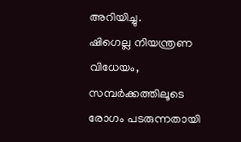അറിയിച്ചു.
ഷിഗെല്ല നിയന്ത്രണ വിധേയം, സമ്പർക്കത്തിലൂടെ രോഗം പടരുന്നതായി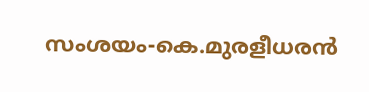സംശയം-കെ.മുരളീധരൻ